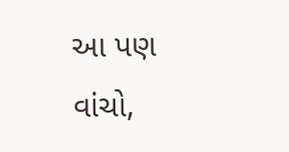આ પણ વાંચો,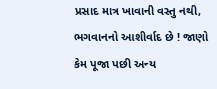પ્રસાદ માત્ર ખાવાની વસ્તુ નથી, ભગવાનનો આશીર્વાદ છે ! જાણો કેમ પૂજા પછી અન્ય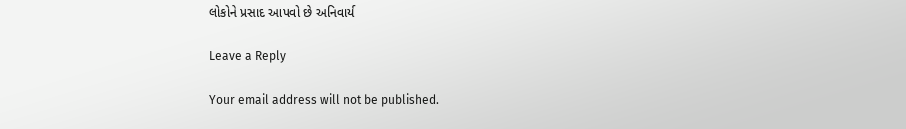લોકોને પ્રસાદ આપવો છે અનિવાર્ય

Leave a Reply

Your email address will not be published.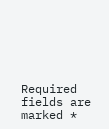Required fields are marked *